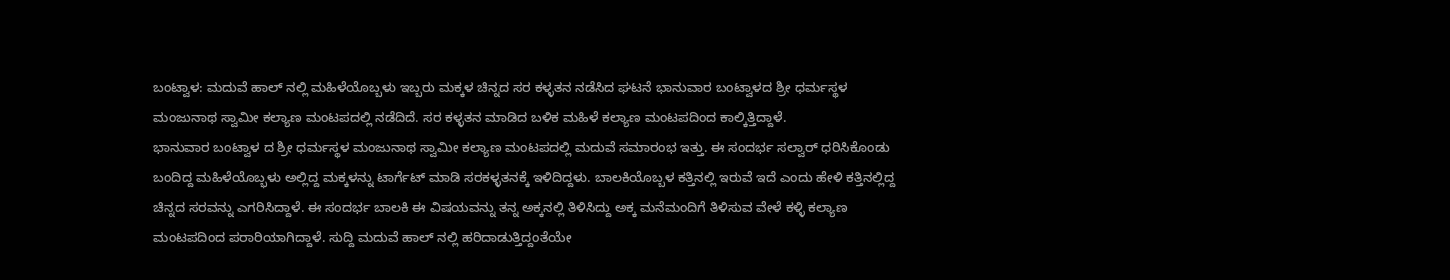ಬಂಟ್ವಾಳ: ಮದುವೆ ಹಾಲ್ ನಲ್ಲಿ ಮಹಿಳೆಯೊಬ್ಬಳು ಇಬ್ಬರು ಮಕ್ಕಳ ಚಿನ್ನದ ಸರ ಕಳ್ಳತನ ನಡೆಸಿದ ಘಟನೆ ಭಾನುವಾರ ಬಂಟ್ವಾಳದ ಶ್ರೀ ಧರ್ಮಸ್ಥಳ ಮಂಜುನಾಥ ಸ್ವಾಮೀ ಕಲ್ಯಾಣ ಮಂಟಪದಲ್ಲಿ ನಡೆದಿದೆ. ಸರ ಕಳ್ಳತನ ಮಾಡಿದ ಬಳಿಕ ಮಹಿಳೆ ಕಲ್ಯಾಣ ಮಂಟಪದಿಂದ ಕಾಲ್ಕಿತ್ತಿದ್ದಾಳೆ.
ಭಾನುವಾರ ಬಂಟ್ವಾಳ ದ ಶ್ರೀ ಧರ್ಮಸ್ಥಳ ಮಂಜುನಾಥ ಸ್ವಾಮೀ ಕಲ್ಯಾಣ ಮಂಟಪದಲ್ಲಿ ಮದುವೆ ಸಮಾರಂಭ ಇತ್ತು. ಈ ಸಂದರ್ಭ ಸಲ್ವಾರ್ ಧರಿಸಿಕೊಂಡು ಬಂದಿದ್ದ ಮಹಿಳೆಯೊಬ್ಭಳು ಅಲ್ಲಿದ್ದ ಮಕ್ಕಳನ್ನು ಟಾರ್ಗೆಟ್ ಮಾಡಿ ಸರಕಳ್ಳತನಕ್ಕೆ ಇಳಿದಿದ್ದಳು. ಬಾಲಕಿಯೊಬ್ಬಳ ಕತ್ತಿನಲ್ಲಿ ಇರುವೆ ಇದೆ ಎಂದು ಹೇಳಿ ಕತ್ತಿನಲ್ಲಿದ್ದ ಚಿನ್ನದ ಸರವನ್ನು ಎಗರಿಸಿದ್ದಾಳೆ. ಈ ಸಂದರ್ಭ ಬಾಲಕಿ ಈ ವಿಷಯವನ್ನು ತನ್ನ ಅಕ್ಕನಲ್ಲಿ ತಿಳಿಸಿದ್ದು ಅಕ್ಕ ಮನೆಮಂದಿಗೆ ತಿಳಿಸುವ ವೇಳೆ ಕಳ್ಳಿ ಕಲ್ಯಾಣ ಮಂಟಪದಿಂದ ಪರಾರಿಯಾಗಿದ್ದಾಳೆ. ಸುದ್ದಿ ಮದುವೆ ಹಾಲ್ ನಲ್ಲಿ ಹರಿದಾಡುತ್ತಿದ್ದಂತೆಯೇ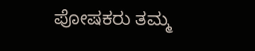ಪೋಷಕರು ತಮ್ಮ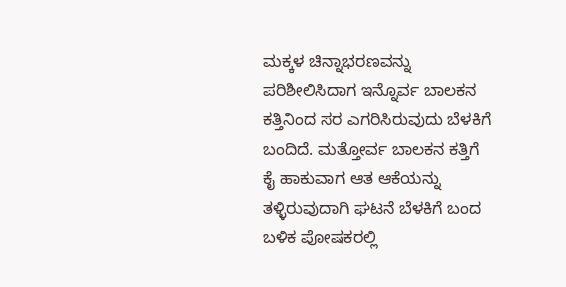ಮಕ್ಕಳ ಚಿನ್ನಾಭರಣವನ್ನು ಪರಿಶೀಲಿಸಿದಾಗ ಇನ್ನೊರ್ವ ಬಾಲಕನ ಕತ್ತಿನಿಂದ ಸರ ಎಗರಿಸಿರುವುದು ಬೆಳಕಿಗೆ ಬಂದಿದೆ. ಮತ್ತೋರ್ವ ಬಾಲಕನ ಕತ್ತಿಗೆ ಕೈ ಹಾಕುವಾಗ ಆತ ಆಕೆಯನ್ನು ತಳ್ಳಿರುವುದಾಗಿ ಘಟನೆ ಬೆಳಕಿಗೆ ಬಂದ ಬಳಿಕ ಪೋಷಕರಲ್ಲಿ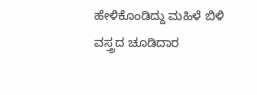ಹೇಳಿಕೊಂಡಿದ್ದು ಮಹಿಳೆ ಬಿಳಿ ವಸ್ತ್ರದ ಚೂಡಿದಾರ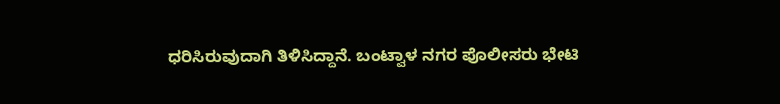ಧರಿಸಿರುವುದಾಗಿ ತಿಳಿಸಿದ್ದಾನೆ. ಬಂಟ್ವಾಳ ನಗರ ಪೊಲೀಸರು ಭೇಟಿ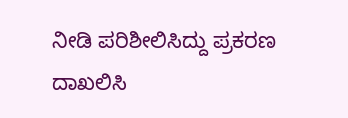ನೀಡಿ ಪರಿಶೀಲಿಸಿದ್ದು ಪ್ರಕರಣ ದಾಖಲಿಸಿ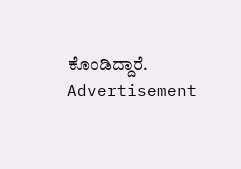ಕೊಂಡಿದ್ದಾರೆ.
Advertisement